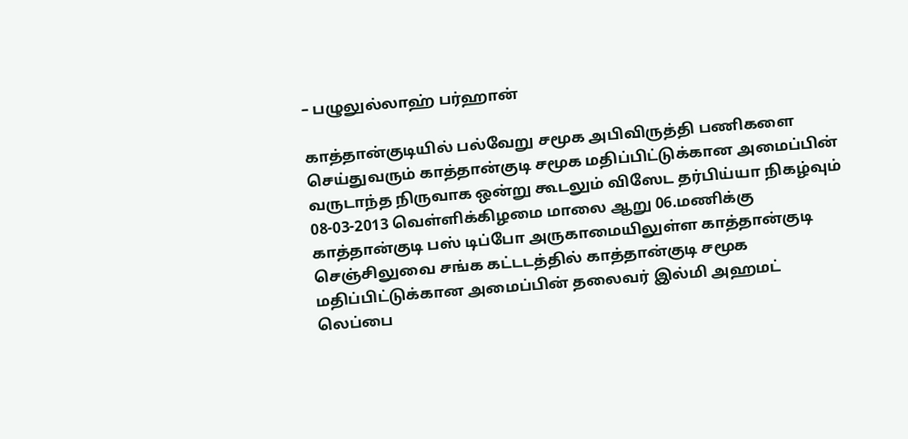– பழுலுல்லாஹ் பர்ஹான்

காத்தான்குடியில் பல்வேறு சமூக அபிவிருத்தி பணிகளை செய்துவரும் காத்தான்குடி சமூக மதிப்பிட்டுக்கான அமைப்பின் வருடாந்த நிருவாக ஒன்று கூடலும் விஸேட தர்பிய்யா நிகழ்வும் 08-03-2013 வெள்ளிக்கிழமை மாலை ஆறு 06.மணிக்கு காத்தான்குடி பஸ் டிப்போ அருகாமையிலுள்ள காத்தான்குடி செஞ்சிலுவை சங்க கட்டடத்தில் காத்தான்குடி சமூக மதிப்பிட்டுக்கான அமைப்பின் தலைவர் இல்மி அஹமட் லெப்பை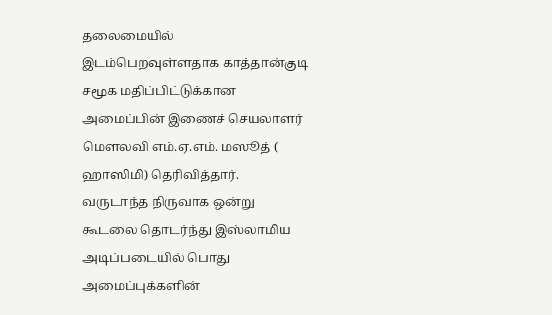தலைமையில் இடம்பெறவுள்ளதாக காத்தான்குடி சமூக மதிப்பிட்டுக்கான அமைப்பின் இணைச் செயலாளர் மௌலவி எம்.ஏ.எம். மஸூத் ( ஹாஸிமி) தெரிவித்தார்.
வருடாந்த நிருவாக ஒன்று கூடலை தொடர்ந்து இஸ்லாமிய அடிப்படையில் பொது அமைப்புக்களின்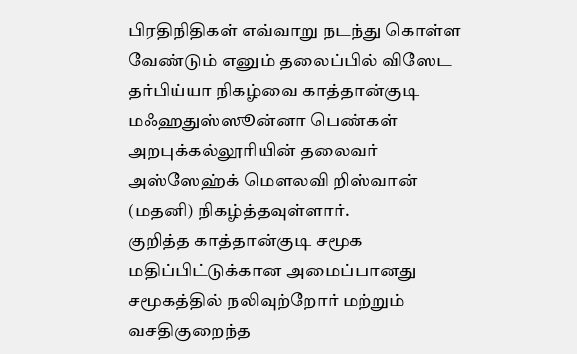பிரதிநிதிகள் எவ்வாறு நடந்து கொள்ள வேண்டும் எனும் தலைப்பில் விஸேட தர்பிய்யா நிகழ்வை காத்தான்குடி மஃஹதுஸ்ஸூன்னா பெண்கள் அறபுக்கல்லூரியின் தலைவர் அஸ்ஸேஹ்க் மௌலவி றிஸ்வான் (மதனி) நிகழ்த்தவுள்ளார்.
குறித்த காத்தான்குடி சமூக மதிப்பிட்டுக்கான அமைப்பானது சமூகத்தில் நலிவுற்றோர் மற்றும் வசதிகுறைந்த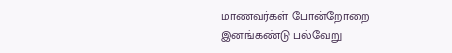மாணவர்கள் போன்றோறை இனங்கண்டு பல்வேறு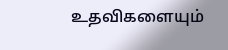உதவிகளையும்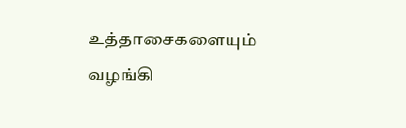உத்தாசைகளையும் வழங்கி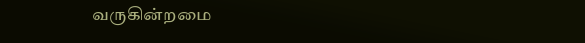வருகின்றமை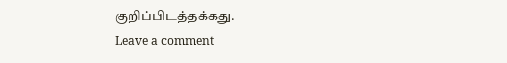குறிப்பிடத்தக்கது.
Leave a comment